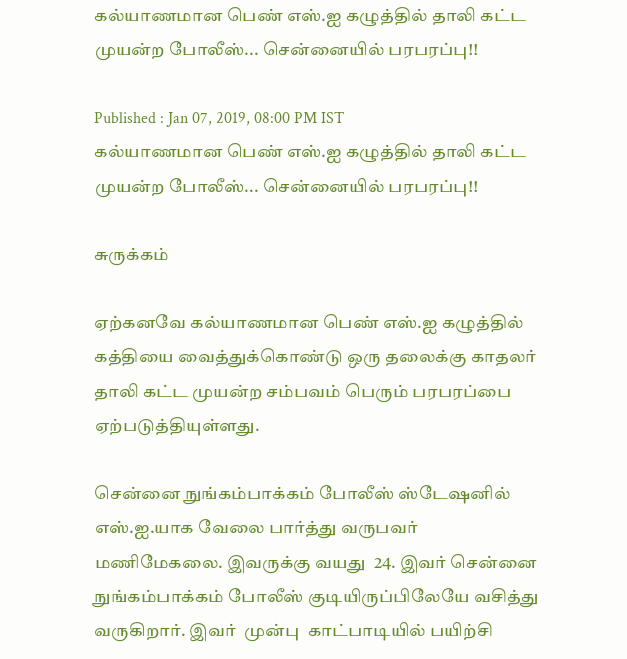கல்யாணமான பெண் எஸ்.ஐ கழுத்தில் தாலி கட்ட முயன்ற போலீஸ்... சென்னையில் பரபரப்பு!!

Published : Jan 07, 2019, 08:00 PM IST
கல்யாணமான பெண் எஸ்.ஐ கழுத்தில் தாலி கட்ட முயன்ற போலீஸ்... சென்னையில் பரபரப்பு!!

சுருக்கம்

ஏற்கனவே கல்யாணமான பெண் எஸ்.ஐ கழுத்தில் கத்தியை வைத்துக்கொண்டு ஒரு தலைக்கு காதலர் தாலி கட்ட முயன்ற சம்பவம் பெரும் பரபரப்பை ஏற்படுத்தியுள்ளது.

சென்னை நுங்கம்பாக்கம் போலீஸ் ஸ்டேஷனில் எஸ்.ஐ.யாக வேலை பார்த்து வருபவர் மணிமேகலை. இவருக்கு வயது  24. இவர் சென்னை நுங்கம்பாக்கம் போலீஸ் குடியிருப்பிலேயே வசித்து வருகிறார். இவர்  முன்பு  காட்பாடியில் பயிற்சி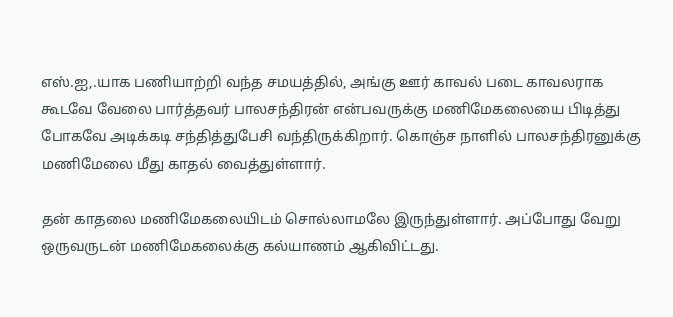எஸ்.ஐ,.யாக பணியாற்றி வந்த சமயத்தில், அங்கு ஊர் காவல் படை காவலராக கூடவே வேலை பார்த்தவர் பாலசந்திரன் என்பவருக்கு மணிமேகலையை பிடித்து போகவே அடிக்கடி சந்தித்துபேசி வந்திருக்கிறார். கொஞ்ச நாளில் பாலசந்திரனுக்கு மணிமேலை மீது காதல் வைத்துள்ளார்.

தன் காதலை மணிமேகலையிடம் சொல்லாமலே இருந்துள்ளார். அப்போது வேறு ஒருவருடன் மணிமேகலைக்கு கல்யாணம் ஆகிவிட்டது.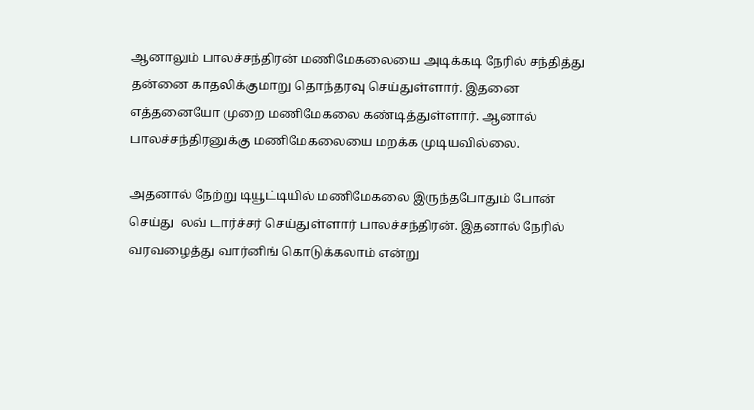ஆனாலும் பாலச்சந்திரன் மணிமேகலையை அடிக்கடி நேரில் சந்தித்து தன்னை காதலிக்குமாறு தொந்தரவு செய்துள்ளார். இதனை எத்தனையோ முறை மணிமேகலை கண்டித்துள்ளார். ஆனால் பாலச்சந்திரனுக்கு மணிமேகலையை மறக்க முடியவில்லை.

அதனால் நேற்று டியூட்டியில் மணிமேகலை இருந்தபோதும் போன் செய்து  லவ் டார்ச்சர் செய்துள்ளார் பாலச்சந்திரன். இதனால் நேரில் வரவழைத்து வார்னிங் கொடுக்கலாம் என்று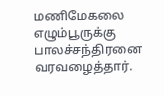மணிமேகலை எழும்பூருக்கு பாலச்சந்திரனை வரவழைத்தார்.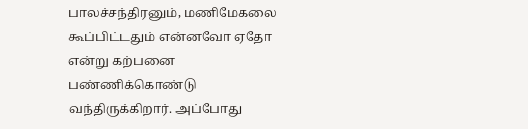பாலச்சந்திரனும், மணிமேகலை கூப்பிட்டதும் என்னவோ ஏதோ என்று கற்பனை பண்ணிக்கொண்டு வந்திருக்கிறார். அப்போது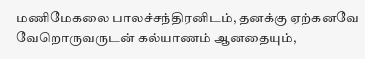மணிமேகலை பாலச்சந்திரனிடம், தனக்கு ஏற்கனவே வேறொருவருடன் கல்யாணம் ஆனதையும்,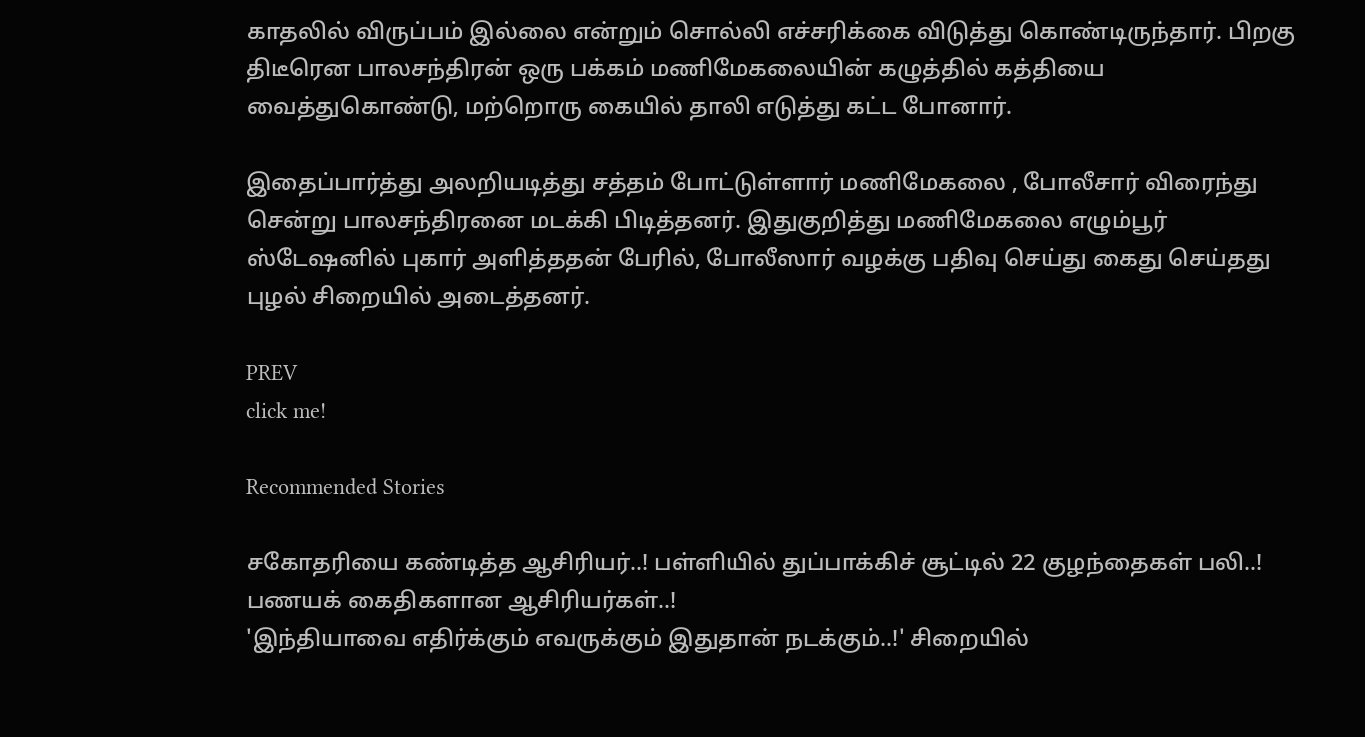காதலில் விருப்பம் இல்லை என்றும் சொல்லி எச்சரிக்கை விடுத்து கொண்டிருந்தார். பிறகு திடீரென பாலசந்திரன் ஒரு பக்கம் மணிமேகலையின் கழுத்தில் கத்தியை வைத்துகொண்டு, மற்றொரு கையில் தாலி எடுத்து கட்ட போனார்.

இதைப்பார்த்து அலறியடித்து சத்தம் போட்டுள்ளார் மணிமேகலை , போலீசார் விரைந்து சென்று பாலசந்திரனை மடக்கி பிடித்தனர். இதுகுறித்து மணிமேகலை எழும்பூர் ஸ்டேஷனில் புகார் அளித்ததன் பேரில், போலீஸார் வழக்கு பதிவு செய்து கைது செய்தது புழல் சிறையில் அடைத்தனர்.

PREV
click me!

Recommended Stories

சகோதரியை கண்டித்த ஆசிரியர்..! பள்ளியில் துப்பாக்கிச் சூட்டில் 22 குழந்தைகள் பலி..! பணயக் கைதிகளான ஆசிரியர்கள்..!
'இந்தியாவை எதிர்க்கும் எவருக்கும் இதுதான் நடக்கும்..!' சிறையில்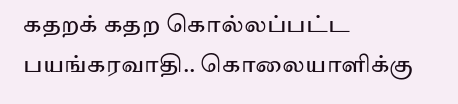கதறக் கதற கொல்லப்பட்ட பயங்கரவாதி.. கொலையாளிக்கு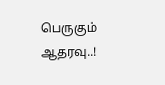பெருகும் ஆதரவு..!